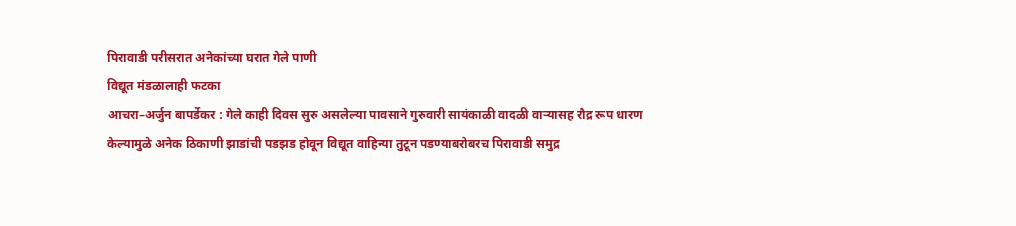पिरावाडी परीसरात अनेकांच्या घरात गेले पाणी
विद्यूत मंडळालाही फटका
आचरा–अर्जुन बापर्डेकर : गेले काही दिवस सुरु असलेल्या पावसाने गुरुवारी सायंकाळी वादळी वाऱ्यासह रौद्र रूप धारण केल्यामुळे अनेक ठिकाणी झाडांची पडझड होवून विद्यूत वाहिन्या तुटून पडण्याबरोबरच पिरावाडी समुद्र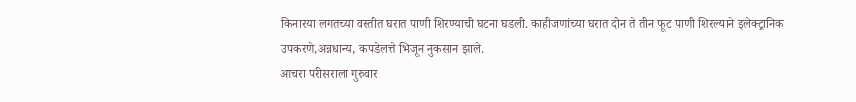किनारया लगतच्या वस्तीत घरात पाणी शिरण्याची घटना घडली. काहीजणांच्या घरात दोन ते तीन फूट पाणी शिरल्याने इलेक्ट्रानिक उपकरणे,अन्नधान्य, कपडेलत्ते भिजून नुकसान झाले.
आचरा परीसराला गुरुवार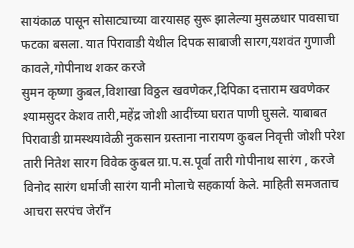सायंकाळ पासून सोसाट्याच्या वारयासह सुरू झालेल्या मुसळधार पावसाचा फटका बसला. यात पिरावाडी येथील दिपक साबाजी सारग,यशवंत गुणाजी कावले,गोपीनाथ शकर करजे
सुमन कृष्णा कुबल,विशाखा विठ्ठल खवणेकर,दिपिका दत्ताराम खवणेकर
श्यामसुदर केशव तारी,महेंद्र जोशी आदींच्या घरात पाणी घुसले. याबाबत पिरावाडी ग्रामस्थयावेळी नुकसान ग्रस्ताना नारायण कुबल निवृत्ती जोशी परेश तारी नितेश सारग विवेक कुबल ग्रा.प.स.पूर्वा तारी गोपीनाथ सारंग , करजे
विनोद सारंग धर्माजी सारंग यानी मोलाचे सहकार्या केले. माहिती समजताच आचरा सरपंच जेराँन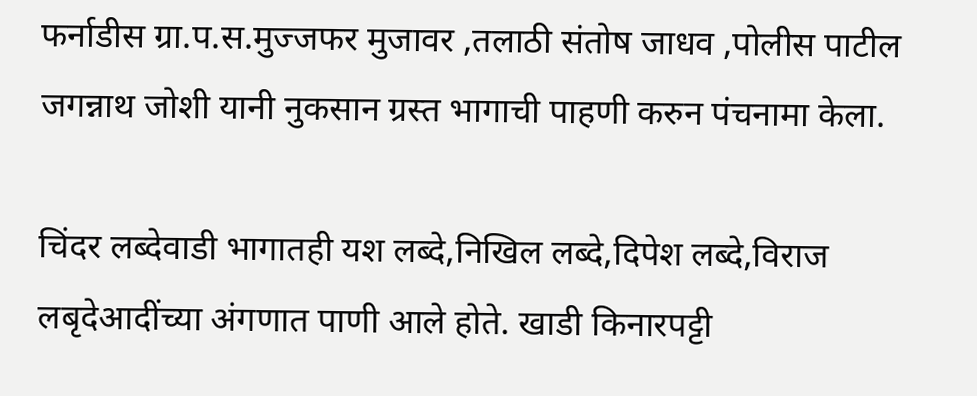फर्नाडीस ग्रा.प.स.मुज्जफर मुजावर ,तलाठी संतोष जाधव ,पोलीस पाटील जगन्नाथ जोशी यानी नुकसान ग्रस्त भागाची पाहणी करुन पंचनामा केला.

चिंदर लब्देवाडी भागातही यश लब्दे,निखिल लब्दे,दिपेश लब्दे,विराज लबृदेआदींच्या अंगणात पाणी आले होते. खाडी किनारपट्टी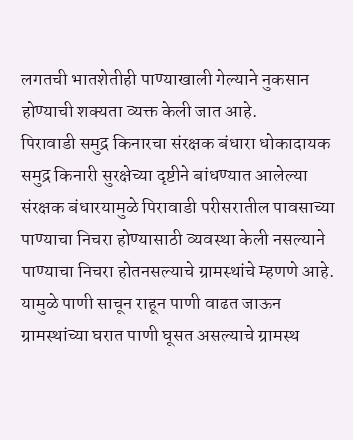लगतची भातशेतीही पाण्याखाली गेल्याने नुकसान होण्याची शक्यता व्यक्त केली जात आहे.
पिरावाडी समुद्र किनारचा संरक्षक बंधारा धोकादायक
समुद्र किनारी सुरक्षेच्या दृष्टीने बांधण्यात आलेल्या संरक्षक बंधारयामुळे पिरावाडी परीसरातील पावसाच्या पाण्याचा निचरा होण्यासाठी व्यवस्था केली नसल्याने पाण्याचा निचरा होतनसल्याचे ग्रामस्थांचे म्हणणे आहे. यामुळे पाणी साचून राहून पाणी वाढत जाऊन ग्रामस्थांच्या घरात पाणी घूसत असल्याचे ग्रामस्थ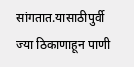सांगतात.यासाठीपुर्वी ज्या ठिकाणाहून पाणी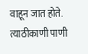वाहून जात होते. त्याठीकाणी पाणी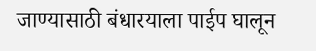जाण्यासाठी बंधारयाला पाईप घालून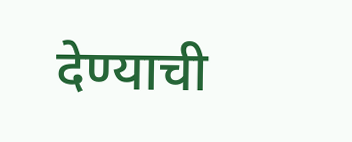देण्याची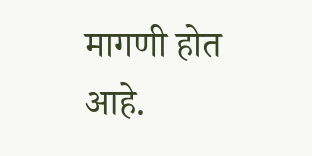मागणी होत आहे.